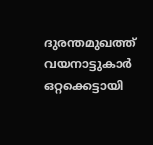ദുരന്തമുഖത്ത് വയനാട്ടുകാര്‍ ഒറ്റക്കെട്ടായി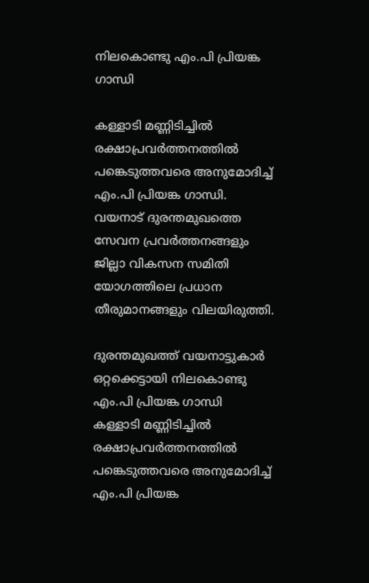നിലകൊണ്ടു എം.പി പ്രിയങ്ക ഗാന്ധി

കള്ളാടി മണ്ണിടിച്ചിൽ രക്ഷാപ്രവർത്തനത്തിൽ പങ്കെടുത്തവരെ അനുമോദിച്ച് എം.പി പ്രിയങ്ക ഗാന്ധി. വയനാട് ദുരന്തമുഖത്തെ സേവന പ്രവർത്തനങ്ങളും ജില്ലാ വികസന സമിതി യോഗത്തിലെ പ്രധാന തീരുമാനങ്ങളും വിലയിരുത്തി.

ദുരന്തമുഖത്ത് വയനാട്ടുകാര്‍ ഒറ്റക്കെട്ടായി നിലകൊണ്ടു എം.പി പ്രിയങ്ക ഗാന്ധി
കള്ളാടി മണ്ണിടിച്ചിൽ രക്ഷാപ്രവർത്തനത്തിൽ പങ്കെടുത്തവരെ അനുമോദിച്ച് എം.പി പ്രിയങ്ക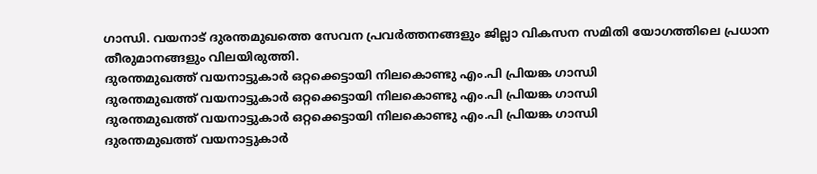ഗാന്ധി. വയനാട് ദുരന്തമുഖത്തെ സേവന പ്രവർത്തനങ്ങളും ജില്ലാ വികസന സമിതി യോഗത്തിലെ പ്രധാന തീരുമാനങ്ങളും വിലയിരുത്തി.
ദുരന്തമുഖത്ത് വയനാട്ടുകാര്‍ ഒറ്റക്കെട്ടായി നിലകൊണ്ടു എം.പി പ്രിയങ്ക ഗാന്ധി
ദുരന്തമുഖത്ത് വയനാട്ടുകാര്‍ ഒറ്റക്കെട്ടായി നിലകൊണ്ടു എം.പി പ്രിയങ്ക ഗാന്ധി
ദുരന്തമുഖത്ത് വയനാട്ടുകാര്‍ ഒറ്റക്കെട്ടായി നിലകൊണ്ടു എം.പി പ്രിയങ്ക ഗാന്ധി
ദുരന്തമുഖത്ത് വയനാട്ടുകാര്‍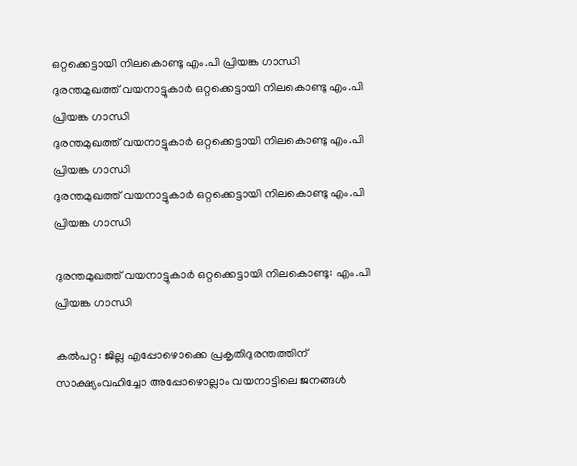ഒറ്റക്കെട്ടായി നിലകൊണ്ടു എം.പി പ്രിയങ്ക ഗാന്ധി
ദുരന്തമുഖത്ത് വയനാട്ടുകാര്‍ ഒറ്റക്കെട്ടായി നിലകൊണ്ടു എം.പി പ്രിയങ്ക ഗാന്ധി
ദുരന്തമുഖത്ത് വയനാട്ടുകാര്‍ ഒറ്റക്കെട്ടായി നിലകൊണ്ടു എം.പി പ്രിയങ്ക ഗാന്ധി
ദുരന്തമുഖത്ത് വയനാട്ടുകാര്‍ ഒറ്റക്കെട്ടായി നിലകൊണ്ടു എം.പി പ്രിയങ്ക ഗാന്ധി

ദുരന്തമുഖത്ത് വയനാട്ടുകാര്‍ ഒറ്റക്കെട്ടായി നിലകൊണ്ടു: എം.പി പ്രിയങ്ക ഗാന്ധി

കല്‍പറ്റ: ജില്ല എപ്പോഴൊക്കെ പ്രകൃതിദുരന്തത്തിന് സാക്ഷ്യംവഹിച്ചോ അപ്പോഴൊല്ലാം വയനാട്ടിലെ ജനങ്ങള്‍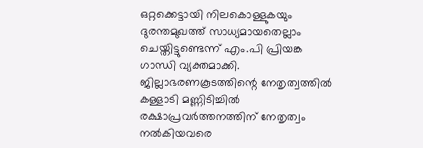ഒറ്റക്കെട്ടായി നിലകൊള്ളുകയും ദുരന്തമുഖത്ത് സാധ്യമായതെല്ലാം ചെയ്തിട്ടുണ്ടെന്ന് എം.പി പ്രിയങ്ക ഗാന്ധി വ്യക്തമാക്കി. ജില്ലാഭരണകൂടത്തിന്റെ നേതൃത്വത്തില്‍ കള്ളാടി മണ്ണിടിച്ചില്‍ രക്ഷാപ്രവര്‍ത്തനത്തിന് നേതൃത്വം നല്‍കിയവരെ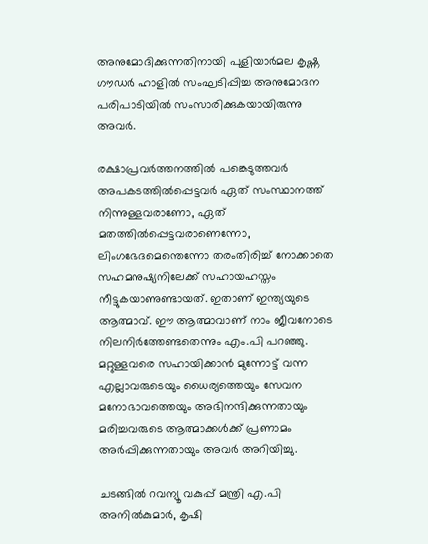അനുമോദിക്കുന്നതിനായി പുളിയാര്‍മല കൃഷ്ണ ഗൗഡര്‍ ഹാളില്‍ സംഘടിപ്പിച്ച അനുമോദന പരിപാടിയില്‍ സംസാരിക്കുകയായിരുന്നു അവര്‍.

രക്ഷാപ്രവര്‍ത്തനത്തില്‍ പങ്കെടുത്തവര്‍ അപകടത്തില്‍പ്പെട്ടവര്‍ ഏത് സംസ്ഥാനത്ത് നിന്നുള്ളവരാണോ, ഏത് മതത്തില്‍പ്പെട്ടവരാണെന്നോ, ലിംഗഭേദമെന്തെന്നോ തരംതിരിച്ച് നോക്കാതെ സഹമനുഷ്യനിലേക്ക് സഹായഹസ്തം നീട്ടുകയാണുണ്ടായത്. ഇതാണ് ഇന്ത്യയുടെ ആത്മാവ്. ഈ ആത്മാവാണ് നാം ജീവനോടെ നിലനിര്‍ത്തേണ്ടതെന്നും എം.പി പറഞ്ഞു. മറ്റുള്ളവരെ സഹായിക്കാന്‍ മുന്നോട്ട് വന്ന എല്ലാവരുടെയും ധൈര്യത്തെയും സേവന മനോഭാവത്തെയും അഭിനന്ദിക്കുന്നതായും മരിച്ചവരുടെ ആത്മാക്കള്‍ക്ക് പ്രണാമം അര്‍പ്പിക്കുന്നതായും അവര്‍ അറിയിച്ചു.

ചടങ്ങില്‍ റവന്യൂ വകുപ്പ് മന്ത്രി എ.പി അനില്‍കുമാര്‍, കൃഷി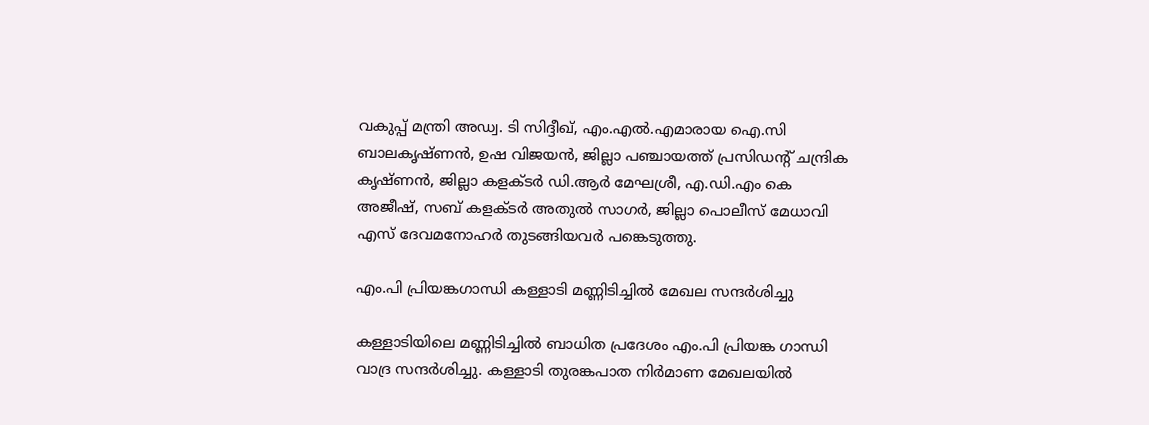വകുപ്പ് മന്ത്രി അഡ്വ. ടി സിദ്ദീഖ്, എം.എല്‍.എമാരായ ഐ.സി ബാലകൃഷ്ണന്‍, ഉഷ വിജയന്‍, ജില്ലാ പഞ്ചായത്ത് പ്രസിഡന്റ് ചന്ദ്രിക കൃഷ്ണന്‍, ജില്ലാ കളക്ടര്‍ ഡി.ആര്‍ മേഘശ്രീ, എ.ഡി.എം കെ അജീഷ്, സബ് കളക്ടര്‍ അതുല്‍ സാഗര്‍, ജില്ലാ പൊലീസ് മേധാവി എസ് ദേവമനോഹര്‍ തുടങ്ങിയവര്‍ പങ്കെടുത്തു.

എം.പി പ്രിയങ്കഗാന്ധി കള്ളാടി മണ്ണിടിച്ചില്‍ മേഖല സന്ദര്‍ശിച്ചു

കള്ളാടിയിലെ മണ്ണിടിച്ചില്‍ ബാധിത പ്രദേശം എം.പി പ്രിയങ്ക ഗാന്ധി വാദ്ര സന്ദര്‍ശിച്ചു. കള്ളാടി തുരങ്കപാത നിര്‍മാണ മേഖലയില്‍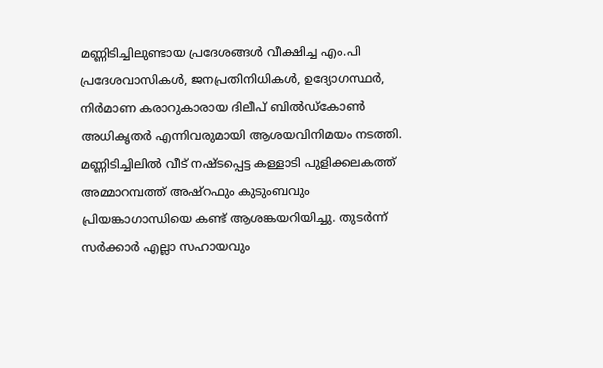മണ്ണിടിച്ചിലുണ്ടായ പ്രദേശങ്ങള്‍ വീക്ഷിച്ച എം.പി പ്രദേശവാസികള്‍, ജനപ്രതിനിധികള്‍, ഉദ്യോഗസ്ഥര്‍, നിര്‍മാണ കരാറുകാരായ ദിലീപ് ബില്‍ഡ്‌കോണ്‍ അധികൃതര്‍ എന്നിവരുമായി ആശയവിനിമയം നടത്തി. മണ്ണിടിച്ചിലില്‍ വീട് നഷ്ടപ്പെട്ട കള്ളാടി പുളിക്കലകത്ത് അമ്മാറമ്പത്ത് അഷ്‌റഫും കുടുംബവും പ്രിയങ്കാഗാന്ധിയെ കണ്ട് ആശങ്കയറിയിച്ചു. തുടര്‍ന്ന് സര്‍ക്കാര്‍ എല്ലാ സഹായവും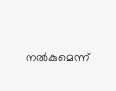നല്‍കുമെന്ന്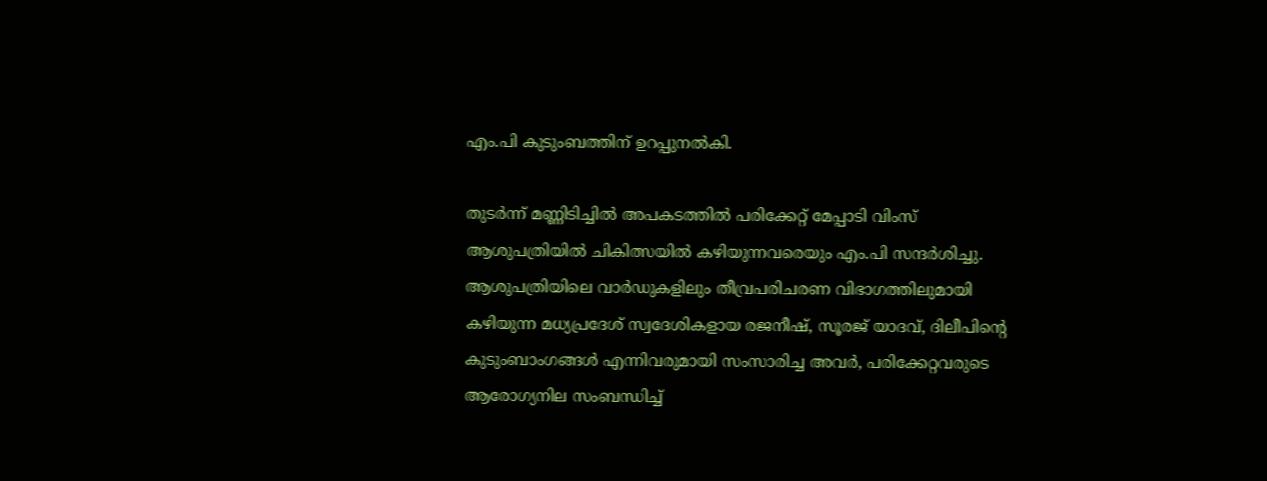എം.പി കുടുംബത്തിന് ഉറപ്പുനല്‍കി.

തുടർന്ന് മണ്ണിടിച്ചില്‍ അപകടത്തില്‍ പരിക്കേറ്റ് മേപ്പാടി വിംസ് ആശുപത്രിയില്‍ ചികിത്സയില്‍ കഴിയുന്നവരെയും എം.പി സന്ദര്‍ശിച്ചു. ആശുപത്രിയിലെ വാര്‍ഡുകളിലും തീവ്രപരിചരണ വിഭാഗത്തിലുമായി കഴിയുന്ന മധ്യപ്രദേശ് സ്വദേശികളായ രജനീഷ്, സൂരജ് യാദവ്, ദിലീപിന്റെ കുടുംബാംഗങ്ങള്‍ എന്നിവരുമായി സംസാരിച്ച അവര്‍, പരിക്കേറ്റവരുടെ ആരോഗ്യനില സംബന്ധിച്ച്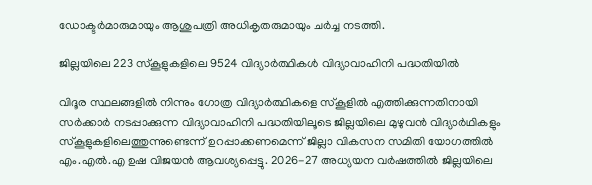ഡോക്ടര്‍മാരുമായും ആശുപത്രി അധികൃതരുമായും ചര്‍ച്ച നടത്തി.

ജില്ലയിലെ 223 സ്‌കൂളുകളിലെ 9524 വിദ്യാര്‍ത്ഥികള്‍ വിദ്യാവാഹിനി പദ്ധതിയില്‍

വിദൂര സ്ഥലങ്ങളില്‍ നിന്നും ഗോത്ര വിദ്യാര്‍ത്ഥികളെ സ്‌കൂളില്‍ എത്തിക്കുന്നതിനായി സര്‍ക്കാര്‍ നടപ്പാക്കുന്ന വിദ്യാവാഹിനി പദ്ധതിയിലൂടെ ജില്ലയിലെ മുഴുവന്‍ വിദ്യാര്‍ഥികളും സ്‌കൂളുകളിലെത്തുന്നുണ്ടെന്ന് ഉറപ്പാക്കണമെന്ന് ജില്ലാ വികസന സമിതി യോഗത്തില്‍ എം.എല്‍.എ ഉഷ വിജയന്‍ ആവശ്യപ്പെട്ടു. 2026-27 അധ്യയന വര്‍ഷത്തില്‍ ജില്ലയിലെ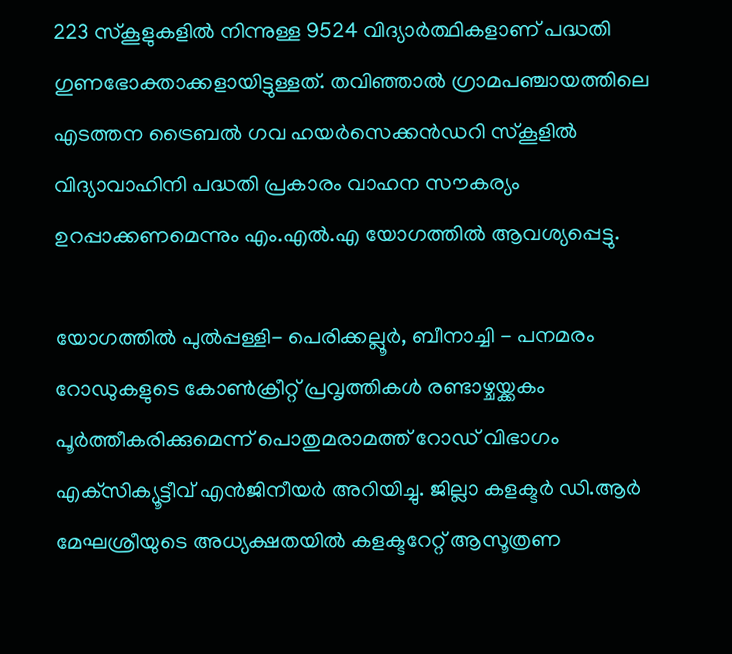223 സ്‌കൂളുകളില്‍ നിന്നുള്ള 9524 വിദ്യാര്‍ത്ഥികളാണ് പദ്ധതി ഗുണഭോക്താക്കളായിട്ടുള്ളത്. തവിഞ്ഞാല്‍ ഗ്രാമപഞ്ചായത്തിലെ എടത്തന ട്രൈബല്‍ ഗവ ഹയര്‍സെക്കന്‍ഡറി സ്‌കൂളില്‍ വിദ്യാവാഹിനി പദ്ധതി പ്രകാരം വാഹന സൗകര്യം ഉറപ്പാക്കണമെന്നും എം.എല്‍.എ യോഗത്തില്‍ ആവശ്യപ്പെട്ടു.

യോഗത്തില്‍ പുല്‍പ്പള്ളി- പെരിക്കല്ലൂര്‍, ബീനാച്ചി - പനമരം റോഡുകളുടെ കോണ്‍ക്രീറ്റ് പ്രവൃത്തികള്‍ രണ്ടാഴ്ചയ്ക്കകം പൂര്‍ത്തീകരിക്കുമെന്ന് പൊതുമരാമത്ത് റോഡ് വിഭാഗം എക്‌സിക്യൂട്ടീവ് എന്‍ജിനീയര്‍ അറിയിച്ചു. ജില്ലാ കളക്ടര്‍ ഡി.ആര്‍ മേഘശ്രീയുടെ അധ്യക്ഷതയില്‍ കളക്ടറേറ്റ് ആസൂത്രണ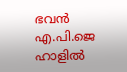ഭവന്‍ എ.പി.ജെ ഹാളില്‍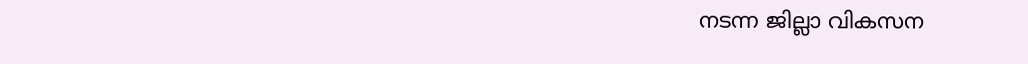നടന്ന ജില്ലാ വികസന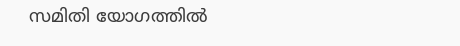സമിതി യോഗത്തില്‍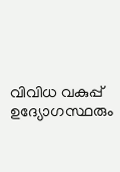വിവിധ വകുപ്പ് ഉദ്യോഗസ്ഥരും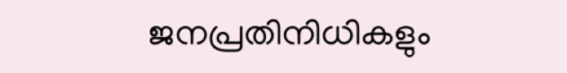ജനപ്രതിനിധികളും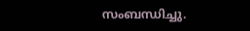സംബന്ധിച്ചു.